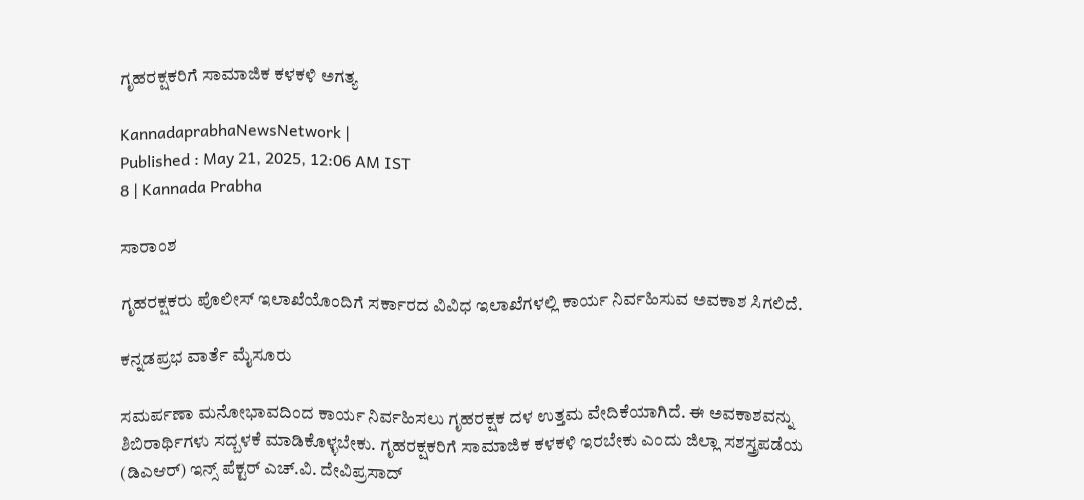ಗೃಹರಕ್ಷಕರಿಗೆ ಸಾಮಾಜಿಕ ಕಳಕಳಿ ಅಗತ್ಯ

KannadaprabhaNewsNetwork |
Published : May 21, 2025, 12:06 AM IST
8 | Kannada Prabha

ಸಾರಾಂಶ

ಗೃಹರಕ್ಷಕರು ಪೊಲೀಸ್ ಇಲಾಖೆಯೊಂದಿಗೆ ಸರ್ಕಾರದ ವಿವಿಧ ಇಲಾಖೆಗಳಲ್ಲಿ ಕಾರ್ಯ ನಿರ್ವಹಿಸುವ ಅವಕಾಶ ಸಿಗಲಿದೆ.

ಕನ್ನಡಪ್ರಭ ವಾರ್ತೆ ಮೈಸೂರು

ಸಮರ್ಪಣಾ ಮನೋಭಾವದಿಂದ ಕಾರ್ಯ ನಿರ್ವಹಿಸಲು ಗೃಹರಕ್ಷಕ ದಳ ಉತ್ತಮ ವೇದಿಕೆಯಾಗಿದೆ. ಈ ಅವಕಾಶವನ್ನು ಶಿಬಿರಾರ್ಥಿಗಳು ಸದ್ಬಳಕೆ ಮಾಡಿಕೊಳ್ಳಬೇಕು. ಗೃಹರಕ್ಷಕರಿಗೆ ಸಾಮಾಜಿಕ ಕಳಕಳಿ ಇರಬೇಕು ಎಂದು ಜಿಲ್ಲಾ ಸಶಸ್ತ್ರಪಡೆಯ (ಡಿಎಆರ್‌) ಇನ್ಸ್‌ ಪೆಕ್ಟರ್ ಎಚ್.ವಿ. ದೇವಿಪ್ರಸಾದ್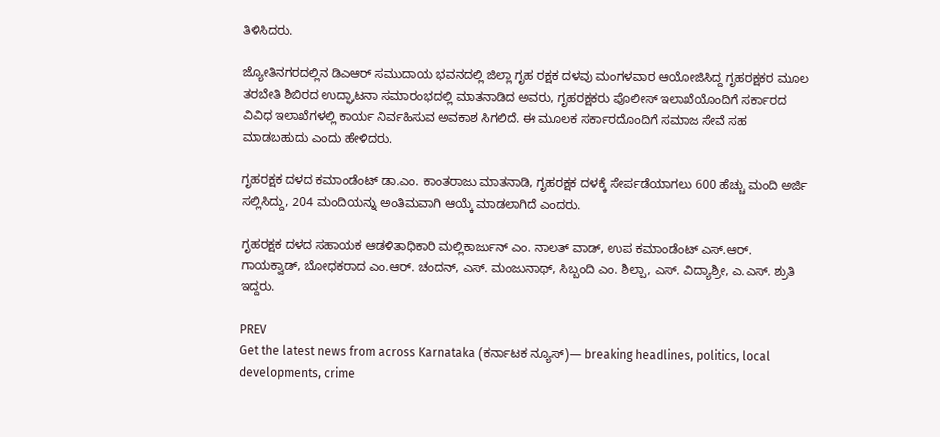ತಿಳಿಸಿದರು.

ಜ್ಯೋತಿನಗರದಲ್ಲಿನ ಡಿಎಆರ್ ಸಮುದಾಯ ಭವನದಲ್ಲಿ ಜಿಲ್ಲಾ ಗೃಹ ರಕ್ಷಕ ದಳವು ಮಂಗಳವಾರ ಆಯೋಜಿಸಿದ್ದ ಗೃಹರಕ್ಷಕರ ಮೂಲ ತರಬೇತಿ ಶಿಬಿರದ ಉದ್ಘಾಟನಾ ಸಮಾರಂಭದಲ್ಲಿ ಮಾತನಾಡಿದ ಅವರು, ಗೃಹರಕ್ಷಕರು ಪೊಲೀಸ್ ಇಲಾಖೆಯೊಂದಿಗೆ ಸರ್ಕಾರದ ವಿವಿಧ ಇಲಾಖೆಗಳಲ್ಲಿ ಕಾರ್ಯ ನಿರ್ವಹಿಸುವ ಅವಕಾಶ ಸಿಗಲಿದೆ. ಈ ಮೂಲಕ ಸರ್ಕಾರದೊಂದಿಗೆ ಸಮಾಜ ಸೇವೆ ಸಹ ಮಾಡಬಹುದು ಎಂದು ಹೇಳಿದರು.

ಗೃಹರಕ್ಷಕ ದಳದ ಕಮಾಂಡೆಂಟ್ ಡಾ.ಎಂ. ಕಾಂತರಾಜು ಮಾತನಾಡಿ, ಗೃಹರಕ್ಷಕ ದಳಕ್ಕೆ ಸೇರ್ಪಡೆಯಾಗಲು 600 ಹೆಚ್ಚು ಮಂದಿ ಅರ್ಜಿ ಸಲ್ಲಿಸಿದ್ದು, 204 ಮಂದಿಯನ್ನು ಅಂತಿಮವಾಗಿ ಆಯ್ಕೆ ಮಾಡಲಾಗಿದೆ ಎಂದರು.

ಗೃಹರಕ್ಷಕ ದಳದ ಸಹಾಯಕ ಆಡಳಿತಾಧಿಕಾರಿ ಮಲ್ಲಿಕಾರ್ಜುನ್ ಎಂ. ನಾಲತ್‌ ವಾಡ್, ಉಪ ಕಮಾಂಡೆಂಟ್ ಎಸ್.ಆರ್. ಗಾಯಕ್ವಾಡ್, ಬೋಧಕರಾದ ಎಂ.ಆರ್. ಚಂದನ್, ಎಸ್. ಮಂಜುನಾಥ್, ಸಿಬ್ಬಂದಿ ಎಂ. ಶಿಲ್ಪಾ, ಎಸ್. ವಿದ್ಯಾಶ್ರೀ, ಎ.ಎಸ್. ಶ್ರುತಿ ಇದ್ದರು.

PREV
Get the latest news from across Karnataka (ಕರ್ನಾಟಕ ನ್ಯೂಸ್)— breaking headlines, politics, local developments, crime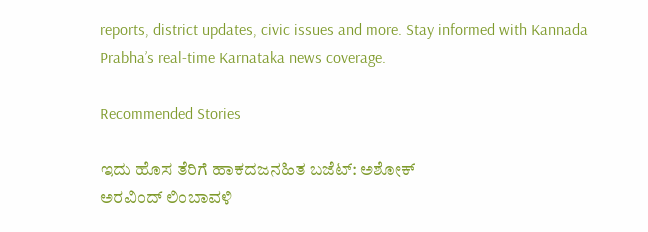reports, district updates, civic issues and more. Stay informed with Kannada Prabha’s real‑time Karnataka news coverage.

Recommended Stories

ಇದು ಹೊಸ ತೆರಿಗೆ ಹಾಕದಜನಹಿತ ಬಜೆಟ್‌: ಅಶೋಕ್‌
ಅರವಿಂದ್‌ ಲಿಂಬಾವಳಿ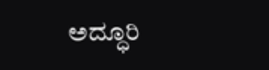ಅದ್ಧೂರಿ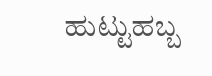ಹುಟ್ಟುಹಬ್ಬ